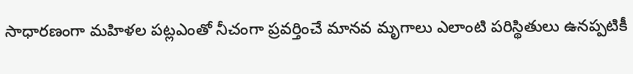సాధారణంగా మహిళల పట్లఎంతో నీచంగా ప్రవర్తించే మానవ మృగాలు ఎలాంటి పరిస్థితులు ఉనప్పటికీ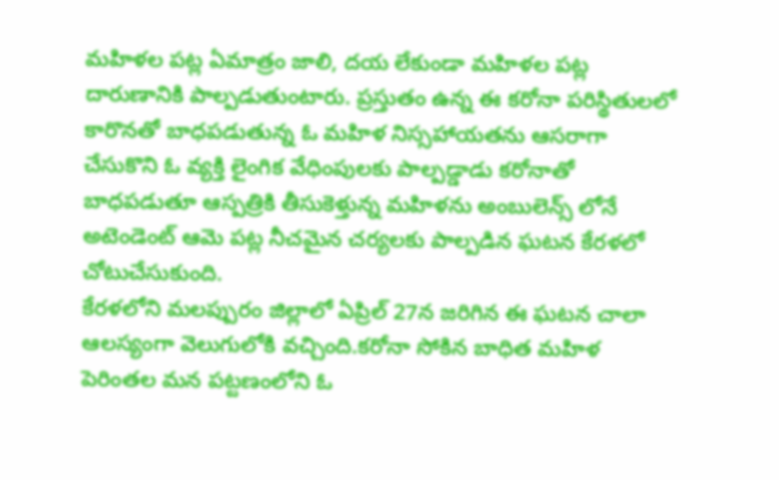మహిళల పట్ల ఏమాత్రం జాలి, దయ లేకుండా మహిళల పట్ల దారుణానికి పాల్పడుతుంటారు. ప్రస్తుతం ఉన్న ఈ కరోనా పరిస్థితులలో కారొనతో బాధపడుతున్న ఓ మహిళ నిస్సహాయతను ఆసరాగా చేసుకొని ఓ వ్యక్తి లైంగిక వేధింపులకు పాల్పడ్డాడు కరోనాతో బాధపడుతూ ఆస్పత్రికి తీసుకెళ్తున్న మహిళను అంబులెన్స్ లోనే అటెండెంట్ ఆమె పట్ల నీచమైన చర్యలకు పాల్పడిన ఘటన కేరళలో చోటుచేసుకుంది.
కేరళలోని మలప్పురం జిల్లాలో ఏప్రిల్ 27న జరిగిన ఈ ఘటన చాలా ఆలస్యంగా వెలుగులోకి వచ్చింది.కరోనా సోకిన బాధిత మహిళ పెరింతల మన పట్టణంలోని ఓ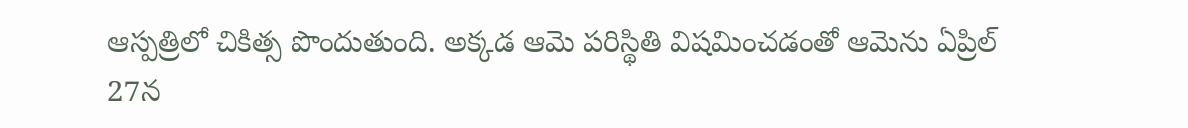ఆస్పత్రిలో చికిత్స పొందుతుంది. అక్కడ ఆమె పరిస్థితి విషమించడంతో ఆమెను ఏప్రిల్ 27న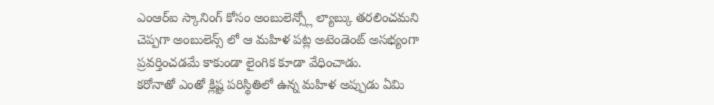ఎంఆర్ఐ స్కానింగ్ కోసం అంబులెన్స్లో ల్యాబ్కు తరలించమని చెప్పగా అంబులెన్స్ లో ఆ మహిళ పట్ల అటెండెంట్ అసభ్యంగా ప్రవర్తించడమే కాకుండా లైంగిక కూడా వేధించాడు.
కరోనాతో ఎంతో క్లిష్ట పరిస్థితిలో ఉన్న మహిళ అప్పుడు ఏమి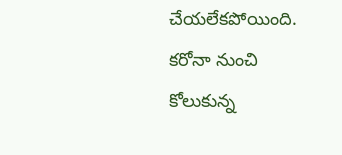చేయలేకపోయింది. కరోనా నుంచి కోలుకున్న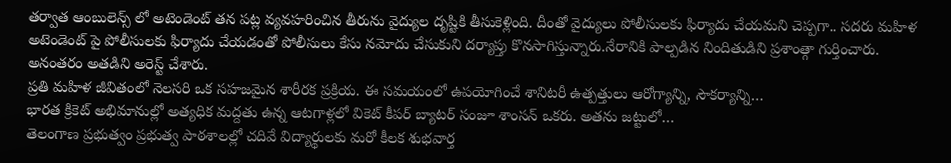తర్వాత ఆంబులెన్స్ లో అటెండెంట్ తన పట్ల వ్యవహరించిన తీరును వైద్యుల దృష్టికి తీసుకెళ్లింది. దీంతో వైద్యులు పోలీసులకు ఫిర్యాదు చేయమని చెప్పగా.. సదరు మహిళ అటెండెంట్ పై పోలీసులకు ఫిర్యాదు చేయడంతో పోలీసులు కేసు నమోదు చేసుకుని దర్యాప్తు కొనసాగిస్తున్నారు.నేరానికి పాల్పడిన నిందితుడిని ప్రశాంత్గా గుర్తించారు. అనంతరం అతడిని అరెస్ట్ చేశారు.
ప్రతి మహిళ జీవితంలో నెలసరి ఒక సహజమైన శారీరక ప్రక్రియ. ఈ సమయంలో ఉపయోగించే శానిటరీ ఉత్పత్తులు ఆరోగ్యాన్ని, సౌకర్యాన్ని…
భారత క్రికెట్ అభిమానుల్లో అత్యధిక మద్దతు ఉన్న ఆటగాళ్లలో వికెట్ కీపర్ బ్యాటర్ సంజూ శాంసన్ ఒకరు. అతను జట్టులో…
తెలంగాణ ప్రభుత్వం ప్రభుత్వ పాఠశాలల్లో చదివే విద్యార్థులకు మరో కీలక శుభవార్త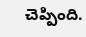చెప్పింది.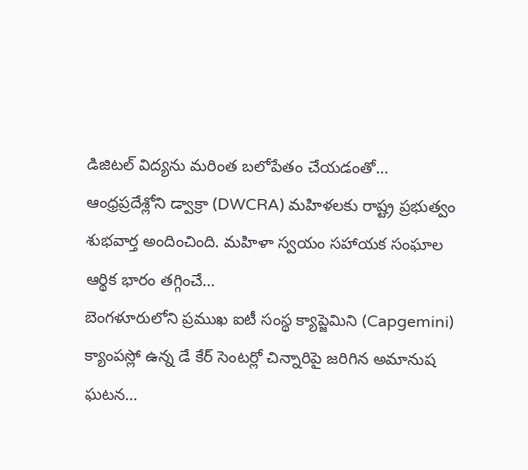డిజిటల్ విద్యను మరింత బలోపేతం చేయడంతో…
ఆంధ్రప్రదేశ్లోని డ్వాక్రా (DWCRA) మహిళలకు రాష్ట్ర ప్రభుత్వం శుభవార్త అందించింది. మహిళా స్వయం సహాయక సంఘాల ఆర్థిక భారం తగ్గించే…
బెంగళూరులోని ప్రముఖ ఐటీ సంస్థ క్యాప్జెమిని (Capgemini) క్యాంపస్లో ఉన్న డే కేర్ సెంటర్లో చిన్నారిపై జరిగిన అమానుష ఘటన…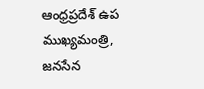ఆంధ్రప్రదేశ్ ఉప ముఖ్యమంత్రి, జనసేన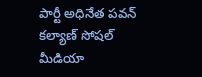పార్టీ అధినేత పవన్ కల్యాణ్ సోషల్ మీడియా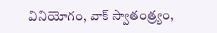వినియోగం, వాక్ స్వాతంత్ర్యం,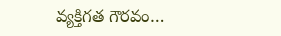వ్యక్తిగత గౌరవం…